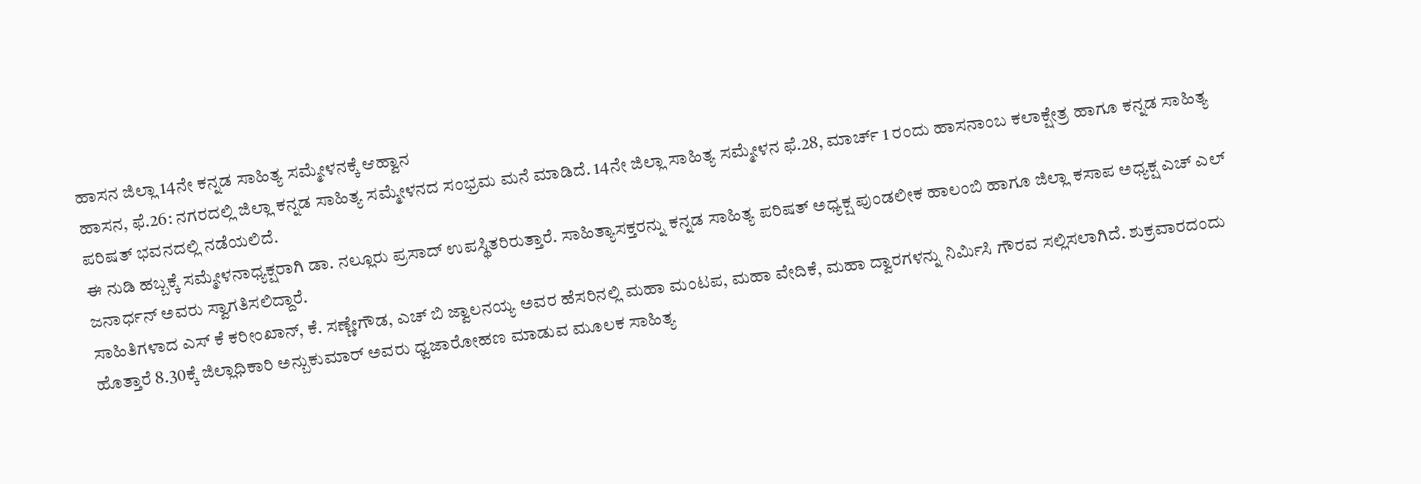ಹಾಸನ ಜಿಲ್ಲಾ 14ನೇ ಕನ್ನಡ ಸಾಹಿತ್ಯ ಸಮ್ಮೇಳನಕ್ಕೆ ಆಹ್ವಾನ
ಹಾಸನ, ಫೆ.26: ನಗರದಲ್ಲಿ ಜಿಲ್ಲಾ ಕನ್ನಡ ಸಾಹಿತ್ಯ ಸಮ್ಮೇಳನದ ಸಂಭ್ರಮ ಮನೆ ಮಾಡಿದೆ. 14ನೇ ಜಿಲ್ಲಾ ಸಾಹಿತ್ಯ ಸಮ್ಮೇಳನ ಫೆ.28, ಮಾರ್ಚ್ 1 ರಂದು ಹಾಸನಾಂಬ ಕಲಾಕ್ಷೇತ್ರ ಹಾಗೂ ಕನ್ನಡ ಸಾಹಿತ್ಯ ಪರಿಷತ್ ಭವನದಲ್ಲಿ ನಡೆಯಲಿದೆ.
ಈ ನುಡಿ ಹಬ್ಬಕ್ಕೆ ಸಮ್ಮೇಳನಾಧ್ಯಕ್ಷರಾಗಿ ಡಾ. ನಲ್ಲೂರು ಪ್ರಸಾದ್ ಉಪಸ್ಥಿತರಿರುತ್ತಾರೆ. ಸಾಹಿತ್ಯಾಸಕ್ತರನ್ನು ಕನ್ನಡ ಸಾಹಿತ್ಯ ಪರಿಷತ್ ಅಧ್ಯಕ್ಷ ಪುಂಡಲೀಕ ಹಾಲಂಬಿ ಹಾಗೂ ಜಿಲ್ಲಾ ಕಸಾಪ ಅಧ್ಯಕ್ಷ ಎಚ್ ಎಲ್ ಜನಾರ್ಧನ್ ಅವರು ಸ್ವಾಗತಿಸಲಿದ್ದಾರೆ.
ಸಾಹಿತಿಗಳಾದ ಎಸ್ ಕೆ ಕರೀಂಖಾನ್, ಕೆ. ಸಣ್ಣೇಗೌಡ, ಎಚ್ ಬಿ ಜ್ವಾಲನಯ್ಯ ಅವರ ಹೆಸರಿನಲ್ಲಿ ಮಹಾ ಮಂಟಪ, ಮಹಾ ವೇದಿಕೆ, ಮಹಾ ದ್ವಾರಗಳನ್ನು ನಿರ್ಮಿಸಿ ಗೌರವ ಸಲ್ಲಿಸಲಾಗಿದೆ. ಶುಕ್ರವಾರದಂದು ಹೊತ್ತಾರೆ 8.30ಕ್ಕೆ ಜಿಲ್ಲಾಧಿಕಾರಿ ಅನ್ಬುಕುಮಾರ್ ಅವರು ಧ್ವಜಾರೋಹಣ ಮಾಡುವ ಮೂಲಕ ಸಾಹಿತ್ಯ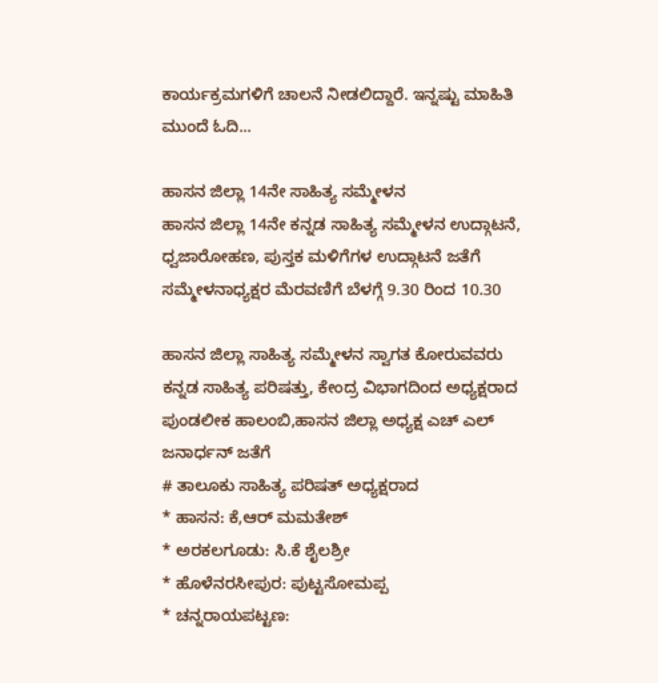ಕಾರ್ಯಕ್ರಮಗಳಿಗೆ ಚಾಲನೆ ನೀಡಲಿದ್ದಾರೆ. ಇನ್ನಷ್ಟು ಮಾಹಿತಿ ಮುಂದೆ ಓದಿ...

ಹಾಸನ ಜಿಲ್ಲಾ 14ನೇ ಸಾಹಿತ್ಯ ಸಮ್ಮೇಳನ
ಹಾಸನ ಜಿಲ್ಲಾ 14ನೇ ಕನ್ನಡ ಸಾಹಿತ್ಯ ಸಮ್ಮೇಳನ ಉದ್ಗಾಟನೆ, ಧ್ವಜಾರೋಹಣ, ಪುಸ್ತಕ ಮಳಿಗೆಗಳ ಉದ್ಗಾಟನೆ ಜತೆಗೆ ಸಮ್ಮೇಳನಾಧ್ಯಕ್ಷರ ಮೆರವಣಿಗೆ ಬೆಳಗ್ಗೆ 9.30 ರಿಂದ 10.30

ಹಾಸನ ಜಿಲ್ಲಾ ಸಾಹಿತ್ಯ ಸಮ್ಮೇಳನ ಸ್ವಾಗತ ಕೋರುವವರು
ಕನ್ನಡ ಸಾಹಿತ್ಯ ಪರಿಷತ್ತು, ಕೇಂದ್ರ ವಿಭಾಗದಿಂದ ಅಧ್ಯಕ್ಷರಾದ ಪುಂಡಲೀಕ ಹಾಲಂಬಿ,ಹಾಸನ ಜಿಲ್ಲಾ ಅಧ್ಯಕ್ಷ ಎಚ್ ಎಲ್ ಜನಾರ್ಧನ್ ಜತೆಗೆ
# ತಾಲೂಕು ಸಾಹಿತ್ಯ ಪರಿಷತ್ ಅಧ್ಯಕ್ಷರಾದ
* ಹಾಸನ: ಕೆ,ಆರ್ ಮಮತೇಶ್
* ಅರಕಲಗೂಡು: ಸಿ.ಕೆ ಶೈಲಶ್ರೀ
* ಹೊಳೆನರಸೀಪುರ: ಪುಟ್ಟಸೋಮಪ್ಪ
* ಚನ್ನರಾಯಪಟ್ಟಣ: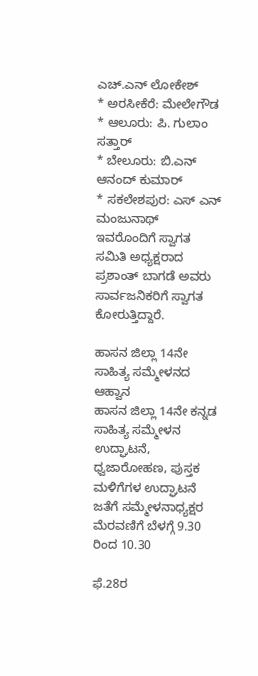ಎಚ್.ಎನ್ ಲೋಕೇಶ್
* ಅರಸೀಕೆರೆ: ಮೇಲೇಗೌಡ
* ಆಲೂರು: ಪಿ. ಗುಲಾಂ ಸತ್ತಾರ್
* ಬೇಲೂರು: ಬಿ.ಎನ್ ಆನಂದ್ ಕುಮಾರ್
* ಸಕಲೇಶಪುರ: ಎಸ್ ಎನ್ ಮಂಜುನಾಥ್
ಇವರೊಂದಿಗೆ ಸ್ವಾಗತ ಸಮಿತಿ ಅಧ್ಯಕ್ಷರಾದ ಪ್ರಶಾಂತ್ ಬಾಗಡೆ ಅವರು ಸಾರ್ವಜನಿಕರಿಗೆ ಸ್ವಾಗತ ಕೋರುತ್ತಿದ್ದಾರೆ.

ಹಾಸನ ಜಿಲ್ಲಾ 14ನೇ ಸಾಹಿತ್ಯ ಸಮ್ಮೇಳನದ ಆಹ್ವಾನ
ಹಾಸನ ಜಿಲ್ಲಾ 14ನೇ ಕನ್ನಡ ಸಾಹಿತ್ಯ ಸಮ್ಮೇಳನ ಉದ್ಘಾಟನೆ, ಧ್ವಜಾರೋಹಣ, ಪುಸ್ತಕ ಮಳಿಗೆಗಳ ಉದ್ಘಾಟನೆ ಜತೆಗೆ ಸಮ್ಮೇಳನಾಧ್ಯಕ್ಷರ ಮೆರವಣಿಗೆ ಬೆಳಗ್ಗೆ 9.30 ರಿಂದ 10.30

ಫೆ.28ರ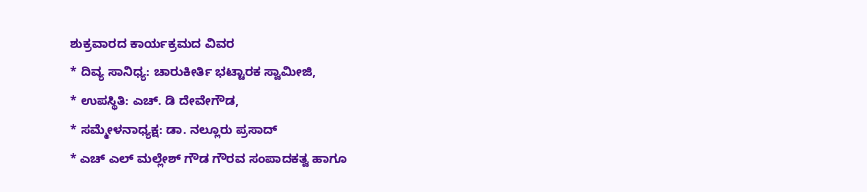ಶುಕ್ರವಾರದ ಕಾರ್ಯಕ್ರಮದ ವಿವರ
* ದಿವ್ಯ ಸಾನಿಧ್ಯ: ಚಾರುಕೀರ್ತಿ ಭಟ್ಟಾರಕ ಸ್ವಾಮೀಜಿ,
* ಉಪಸ್ಥಿತಿ: ಎಚ್. ಡಿ ದೇವೇಗೌಡ,
* ಸಮ್ಮೇಳನಾಧ್ಯಕ್ಷ: ಡಾ. ನಲ್ಲೂರು ಪ್ರಸಾದ್
* ಎಚ್ ಎಲ್ ಮಲ್ಲೇಶ್ ಗೌಡ ಗೌರವ ಸಂಪಾದಕತ್ವ ಹಾಗೂ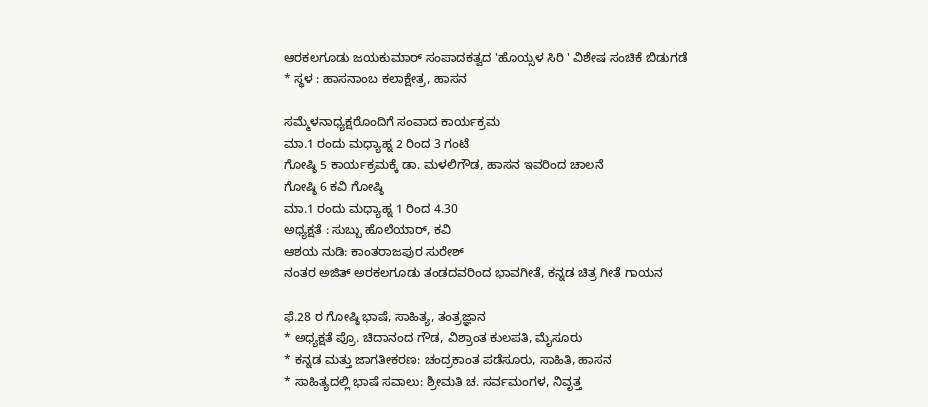ಆರಕಲಗೂಡು ಜಯಕುಮಾರ್ ಸಂಪಾದಕತ್ವದ 'ಹೊಯ್ಸಳ ಸಿರಿ ' ವಿಶೇಷ ಸಂಚಿಕೆ ಬಿಡುಗಡೆ
* ಸ್ಥಳ : ಹಾಸನಾಂಬ ಕಲಾಕ್ಷೇತ್ರ, ಹಾಸನ

ಸಮ್ಮೆಳನಾಧ್ಯಕ್ಷರೊಂದಿಗೆ ಸಂವಾದ ಕಾರ್ಯಕ್ರಮ
ಮಾ.1 ರಂದು ಮಧ್ಯಾಹ್ನ 2 ರಿಂದ 3 ಗಂಟೆ
ಗೋಷ್ಠಿ 5 ಕಾರ್ಯಕ್ರಮಕ್ಕೆ ಡಾ. ಮಳಲಿಗೌಡ, ಹಾಸನ ಇವರಿಂದ ಚಾಲನೆ
ಗೋಷ್ಠಿ 6 ಕವಿ ಗೋಷ್ಠಿ
ಮಾ.1 ರಂದು ಮಧ್ಯಾಹ್ನ 1 ರಿಂದ 4.30
ಅಧ್ಯಕ್ಷತೆ : ಸುಬ್ಬು ಹೊಲೆಯಾರ್, ಕವಿ
ಆಶಯ ನುಡಿ: ಕಾಂತರಾಜಪುರ ಸುರೇಶ್
ನಂತರ ಅಜಿತ್ ಅರಕಲಗೂಡು ತಂಡದವರಿಂದ ಭಾವಗೀತೆ, ಕನ್ನಡ ಚಿತ್ರ ಗೀತೆ ಗಾಯನ

ಫೆ.28 ರ ಗೋಷ್ಠಿ ಭಾಷೆ, ಸಾಹಿತ್ಯ, ತಂತ್ರಜ್ಞಾನ
* ಅಧ್ಯಕ್ಷತೆ ಪ್ರೊ. ಚಿದಾನಂದ ಗೌಡ, ವಿಶ್ರಾಂತ ಕುಲಪತಿ, ಮೈಸೂರು
* ಕನ್ನಡ ಮತ್ತು ಜಾಗತೀಕರಣ: ಚಂದ್ರಕಾಂತ ಪಡೆಸೂರು, ಸಾಹಿತಿ, ಹಾಸನ
* ಸಾಹಿತ್ಯದಲ್ಲಿ ಭಾಷೆ ಸವಾಲು: ಶ್ರೀಮತಿ ಚ. ಸರ್ವಮಂಗಳ, ನಿವೃತ್ತ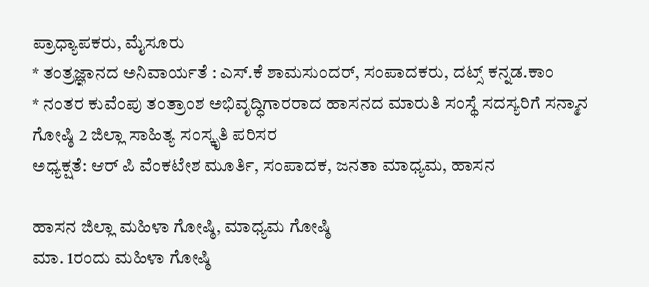ಪ್ರಾಧ್ಯಾಪಕರು, ಮೈಸೂರು
* ತಂತ್ರಜ್ಞಾನದ ಅನಿವಾರ್ಯತೆ : ಎಸ್.ಕೆ ಶಾಮಸುಂದರ್, ಸಂಪಾದಕರು, ದಟ್ಸ್ ಕನ್ನಡ.ಕಾಂ
* ನಂತರ ಕುವೆಂಪು ತಂತ್ರಾಂಶ ಅಭಿವೃದ್ಧಿಗಾರರಾದ ಹಾಸನದ ಮಾರುತಿ ಸಂಸ್ಥೆ ಸದಸ್ಯರಿಗೆ ಸನ್ಮಾನ
ಗೋಷ್ಠಿ 2 ಜಿಲ್ಲಾ ಸಾಹಿತ್ಯ ಸಂಸ್ಕೃತಿ ಪರಿಸರ
ಅಧ್ಯಕ್ಷತೆ: ಆರ್ ಪಿ ವೆಂಕಟೇಶ ಮೂರ್ತಿ, ಸಂಪಾದಕ, ಜನತಾ ಮಾಧ್ಯಮ, ಹಾಸನ

ಹಾಸನ ಜಿಲ್ಲಾ ಮಹಿಳಾ ಗೋಷ್ಠಿ, ಮಾಧ್ಯಮ ಗೋಷ್ಠಿ
ಮಾ. 1ರಂದು ಮಹಿಳಾ ಗೋಷ್ಠಿ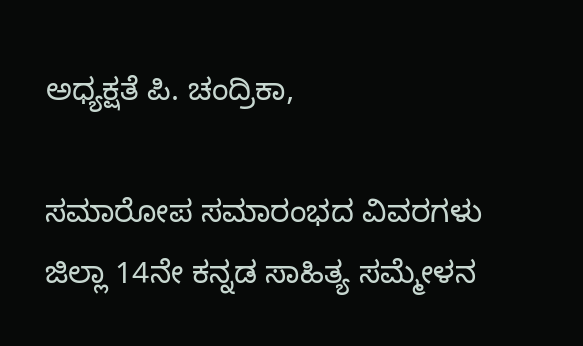ಅಧ್ಯಕ್ಷತೆ ಪಿ. ಚಂದ್ರಿಕಾ,

ಸಮಾರೋಪ ಸಮಾರಂಭದ ವಿವರಗಳು
ಜಿಲ್ಲಾ 14ನೇ ಕನ್ನಡ ಸಾಹಿತ್ಯ ಸಮ್ಮೇಳನ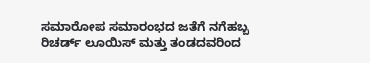ಸಮಾರೋಪ ಸಮಾರಂಭದ ಜತೆಗೆ ನಗೆಹಬ್ಬ ರಿಚರ್ಡ್ ಲೂಯಿಸ್ ಮತ್ತು ತಂಡದವರಿಂದ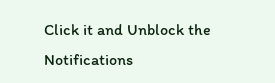Click it and Unblock the Notifications